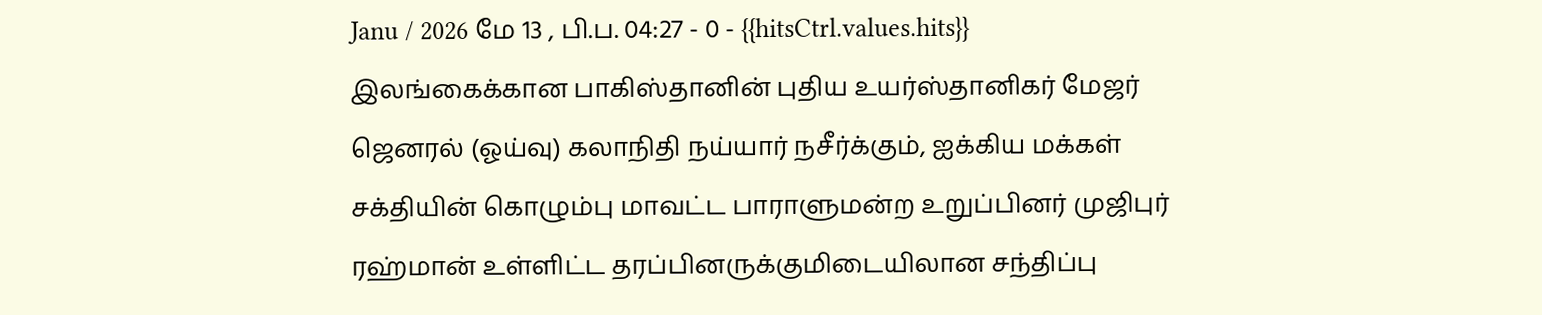Janu / 2026 மே 13 , பி.ப. 04:27 - 0 - {{hitsCtrl.values.hits}}
இலங்கைக்கான பாகிஸ்தானின் புதிய உயர்ஸ்தானிகர் மேஜர் ஜெனரல் (ஓய்வு) கலாநிதி நய்யார் நசீர்க்கும், ஐக்கிய மக்கள் சக்தியின் கொழும்பு மாவட்ட பாராளுமன்ற உறுப்பினர் முஜிபுர் ரஹ்மான் உள்ளிட்ட தரப்பினருக்குமிடையிலான சந்திப்பு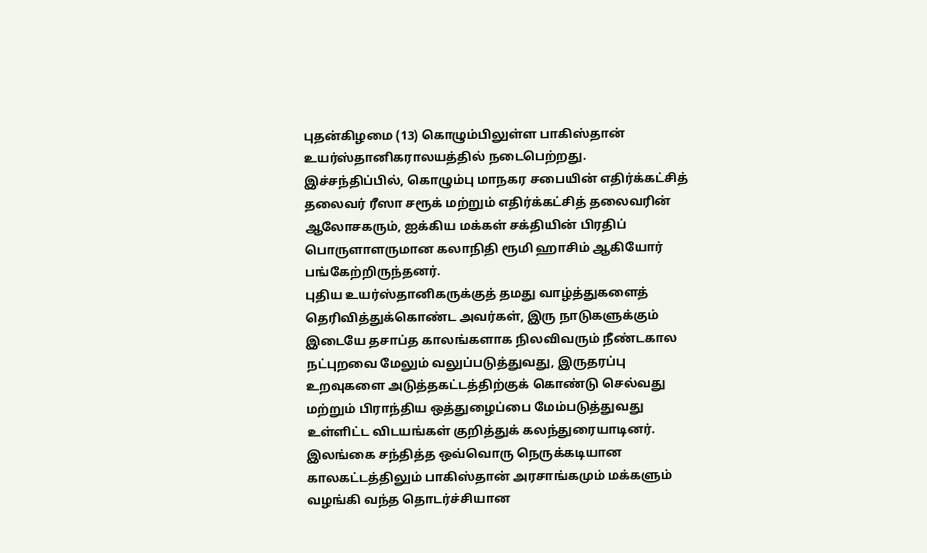புதன்கிழமை (13) கொழும்பிலுள்ள பாகிஸ்தான் உயர்ஸ்தானிகராலயத்தில் நடைபெற்றது.
இச்சந்திப்பில், கொழும்பு மாநகர சபையின் எதிர்க்கட்சித் தலைவர் ரீஸா சரூக் மற்றும் எதிர்க்கட்சித் தலைவரின் ஆலோசகரும், ஐக்கிய மக்கள் சக்தியின் பிரதிப் பொருளாளருமான கலாநிதி ரூமி ஹாசிம் ஆகியோர் பங்கேற்றிருந்தனர்.
புதிய உயர்ஸ்தானிகருக்குத் தமது வாழ்த்துகளைத் தெரிவித்துக்கொண்ட அவர்கள், இரு நாடுகளுக்கும் இடையே தசாப்த காலங்களாக நிலவிவரும் நீண்டகால நட்புறவை மேலும் வலுப்படுத்துவது, இருதரப்பு உறவுகளை அடுத்தகட்டத்திற்குக் கொண்டு செல்வது மற்றும் பிராந்திய ஒத்துழைப்பை மேம்படுத்துவது உள்ளிட்ட விடயங்கள் குறித்துக் கலந்துரையாடினர்.
இலங்கை சந்தித்த ஒவ்வொரு நெருக்கடியான காலகட்டத்திலும் பாகிஸ்தான் அரசாங்கமும் மக்களும் வழங்கி வந்த தொடர்ச்சியான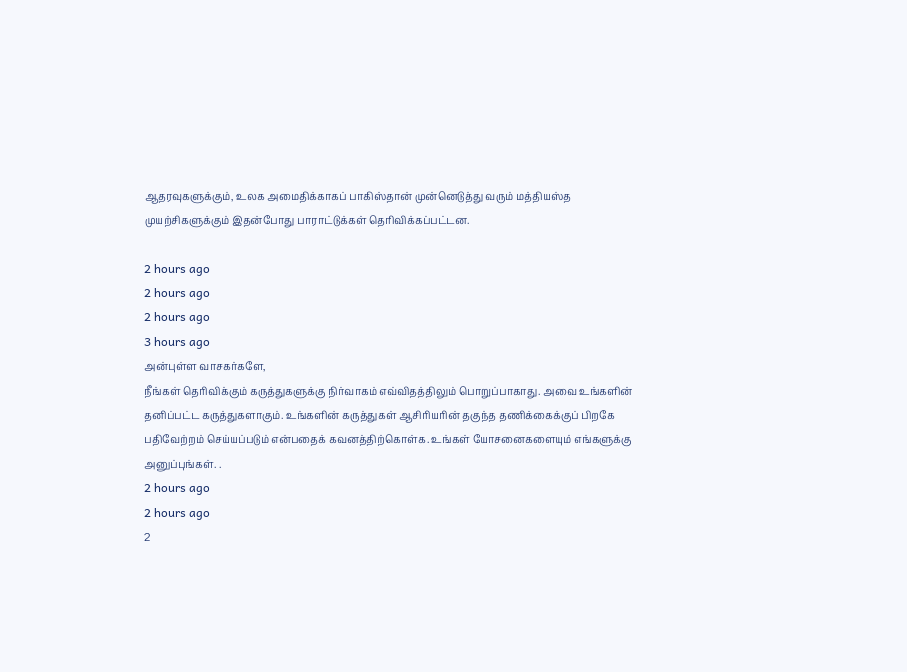ஆதரவுகளுக்கும், உலக அமைதிக்காகப் பாகிஸ்தான் முன்னெடுத்து வரும் மத்தியஸ்த முயற்சிகளுக்கும் இதன்போது பாராட்டுக்கள் தெரிவிக்கப்பட்டன.

2 hours ago
2 hours ago
2 hours ago
3 hours ago
அன்புள்ள வாசகர்களே,
நீங்கள் தெரிவிக்கும் கருத்துகளுக்கு நிர்வாகம் எவ்விதத்திலும் பொறுப்பாகாது. அவை உங்களின் தனிப்பட்ட கருத்துகளாகும். உங்களின் கருத்துகள் ஆசிரியரின் தகுந்த தணிக்கைக்குப் பிறகே பதிவேற்றம் செய்யப்படும் என்பதைக் கவனத்திற்கொள்க. உங்கள் யோசனைகளையும் எங்களுக்கு அனுப்புங்கள். .
2 hours ago
2 hours ago
2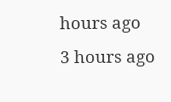hours ago
3 hours ago